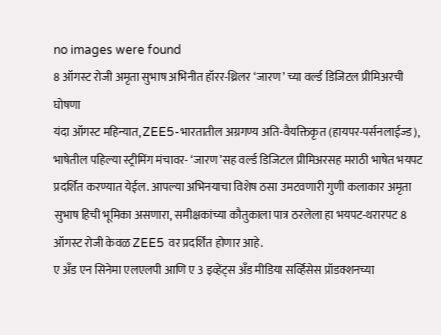no images were found
8 ऑगस्ट रोजी अमृता सुभाष अभिनीत हॉरर-थ्रिलर ‘जारण’ च्या वर्ल्ड डिजिटल प्रीमिअरची घोषणा
यंदा ऑगस्ट महिन्यात, ZEE5-भारतातील अग्रगण्य अति-वैयक्तिकृत (हायपर-पर्सनलाईज्ड), भाषेतील पहिल्या स्ट्रीमिंग मंचावर- ‘जारण’सह वर्ल्ड डिजिटल प्रीमिअरसह मराठी भाषेत भयपट प्रदर्शित करण्यात येईल. आपल्या अभिनयाचा विशेष ठसा उमटवणारी गुणी कलाकार अमृता सुभाष हिची भूमिका असणारा, समीक्षकांच्या कौतुकाला पात्र ठरलेला हा भयपट-थरारपट 8 ऑगस्ट रोजी केवळ ZEE5 वर प्रदर्शित होणार आहे.
ए अँड एन सिनेमा एलएलपी आणि ए 3 इव्हेंट्स अँड मीडिया सर्व्हिसेस प्रॉडक्शनच्या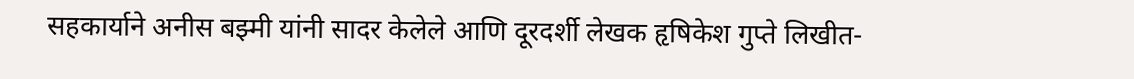सहकार्याने अनीस बझ्मी यांनी सादर केलेले आणि दूरदर्शी लेखक हृषिकेश गुप्ते लिखीत-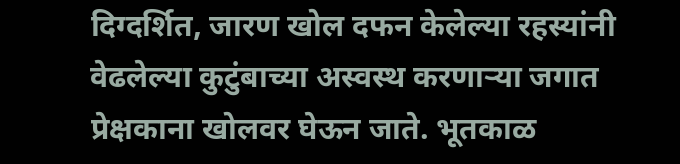दिग्दर्शित, जारण खोल दफन केलेल्या रहस्यांनी वेढलेल्या कुटुंबाच्या अस्वस्थ करणाऱ्या जगात प्रेक्षकाना खोलवर घेऊन जाते. भूतकाळ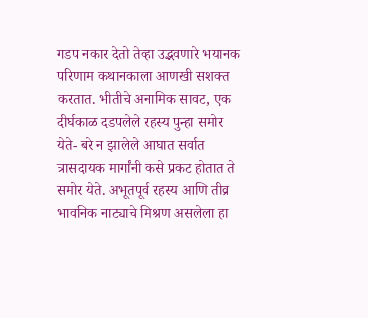गडप नकार देतो तेव्हा उद्भवणारे भयानक परिणाम कथानकाला आणखी सशक्त करतात. भीतीचे अनामिक सावट, एक दीर्घकाळ दडपलेले रहस्य पुन्हा समोर येते- बरे न झालेले आघात सर्वात त्रासदायक मार्गांनी कसे प्रकट होतात ते समोर येते. अभूतपूर्व रहस्य आणि तीव्र भावनिक नाट्याचे मिश्रण असलेला हा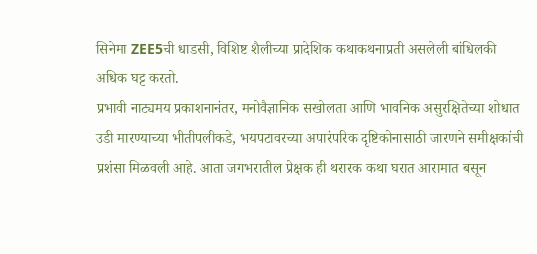सिनेमा ZEE5ची धाडसी, विशिष्ट शैलीच्या प्रादेशिक कथाकथनाप्रती असलेली बांधिलकी अधिक घट्ट करतो.
प्रभावी नाट्यमय प्रकाशनानंतर, मनोवैज्ञानिक सखोलता आणि भावनिक असुरक्षितेच्या शोधात उडी मारण्याच्या भीतीपलीकडे, भयपटावरच्या अपारंपरिक दृष्टिकोनासाठी जारणने समीक्षकांची प्रशंसा मिळवली आहे. आता जगभरातील प्रेक्षक ही थरारक कथा घरात आरामात बसून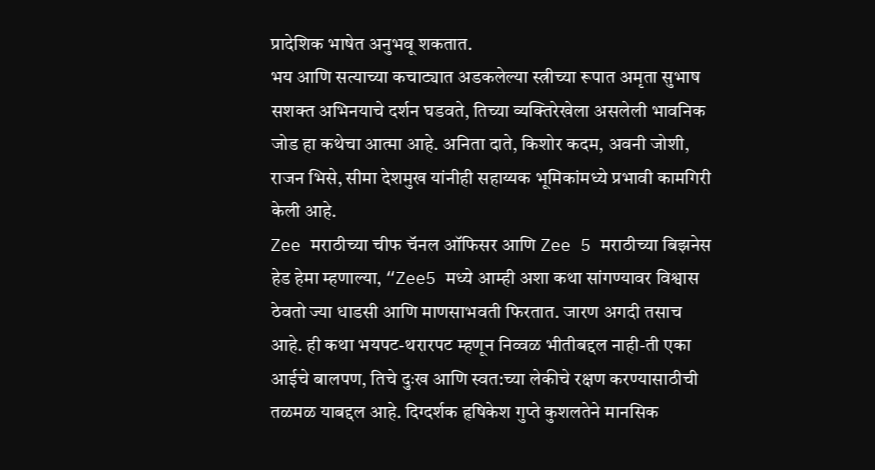प्रादेशिक भाषेत अनुभवू शकतात.
भय आणि सत्याच्या कचाट्यात अडकलेल्या स्त्रीच्या रूपात अमृता सुभाष सशक्त अभिनयाचे दर्शन घडवते, तिच्या व्यक्तिरेखेला असलेली भावनिक जोड हा कथेचा आत्मा आहे. अनिता दाते, किशोर कदम, अवनी जोशी, राजन भिसे, सीमा देशमुख यांनीही सहाय्यक भूमिकांमध्ये प्रभावी कामगिरी केली आहे.
Zee मराठीच्या चीफ चॅनल ऑफिसर आणि Zee 5 मराठीच्या बिझनेस हेड हेमा म्हणाल्या, “Zee5 मध्ये आम्ही अशा कथा सांगण्यावर विश्वास ठेवतो ज्या धाडसी आणि माणसाभवती फिरतात. जारण अगदी तसाच आहे. ही कथा भयपट-थरारपट म्हणून निव्वळ भीतीबद्दल नाही-ती एका आईचे बालपण, तिचे दुःख आणि स्वत:च्या लेकीचे रक्षण करण्यासाठीची तळमळ याबद्दल आहे. दिग्दर्शक हृषिकेश गुप्ते कुशलतेने मानसिक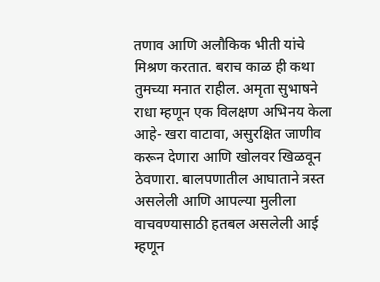तणाव आणि अलौकिक भीती यांचे मिश्रण करतात. बराच काळ ही कथा तुमच्या मनात राहील. अमृता सुभाषने राधा म्हणून एक विलक्षण अभिनय केला आहे- खरा वाटावा, असुरक्षित जाणीव करून देणारा आणि खोलवर खिळवून ठेवणारा. बालपणातील आघाताने त्रस्त असलेली आणि आपल्या मुलीला वाचवण्यासाठी हतबल असलेली आई म्हणून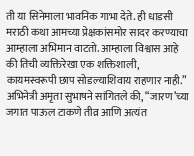ती या सिनेमाला भावनिक गाभा देते. ही धाडसी मराठी कथा आमच्या प्रेक्षकांसमोर सादर करण्याचा आम्हाला अभिमान वाटतो. आम्हाला विश्वास आहे की तिची व्यक्तिरेखा एक शक्तिशाली, कायमस्वरूपी छाप सोडल्याशिवाय राहणार नाही.”
अभिनेत्री अमृता सुभाषने सांगितले की, “जारण’च्या जगात पाऊल टाकणे तीव्र आणि अत्यंत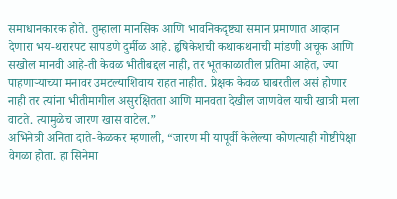समाधानकारक होते. तुम्हाला मानसिक आणि भावनिकदृष्ट्या समान प्रमाणात आव्हान देणारा भय-थरारपट सापडणे दुर्मीळ आहे. हृषिकेशची कथाकथनाची मांडणी अचूक आणि सखोल मानवी आहे-ती केवळ भीतीबद्दल नाही, तर भूतकाळातील प्रतिमा आहेत, ज्या पाहणाऱ्याच्या मनावर उमटल्याशिवाय राहत नाहीत. प्रेक्षक केवळ घाबरतील असं होणार नाही तर त्यांना भीतीमागील असुरक्षितता आणि मानवता देखील जाणवेल याची खात्री मला वाटते. त्यामुळेच जारण खास वाटेल.”
अभिनेत्री अनिता दाते-केळकर म्हणाली, “जारण मी यापूर्वी केलेल्या कोणत्याही गोष्टीपेक्षा वेगळा होता. हा सिनेमा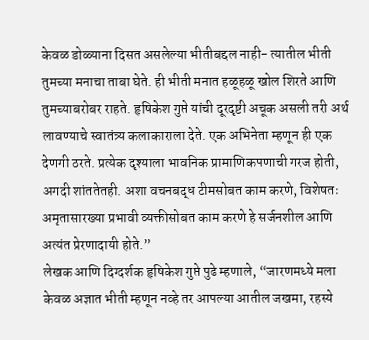केवळ डोळ्याना दिसत असलेल्या भीतीबद्दल नाही- त्यातील भीती तुमच्या मनाचा ताबा घेते. ही भीती मनात हळूहळू खोल शिरते आणि तुमच्याबरोबर राहते. हृषिकेश गुप्ते यांची दूरदृष्टी अचूक असली तरी अर्थ लावण्याचे स्वातंत्र्य कलाकाराला देते. एक अभिनेता म्हणून ही एक देणगी ठरते. प्रत्येक दृश्याला भावनिक प्रामाणिकपणाची गरज होती, अगदी शांततेतही. अशा वचनबद्ध टीमसोबत काम करणे, विशेषतः अमृतासारख्या प्रभावी व्यक्तीसोबत काम करणे हे सर्जनशील आणि अत्यंत प्रेरणादायी होते.”
लेखक आणि दिग्दर्शक हृषिकेश गुप्ते पुढे म्हणाले, “जारणमध्ये मला केवळ अज्ञात भीती म्हणून नव्हे तर आपल्या आतील जखमा, रहस्ये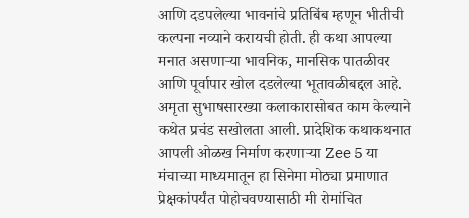आणि दडपलेल्या भावनांचे प्रतिबिंब म्हणून भीतीची कल्पना नव्याने करायची होती. ही कथा आपल्या मनात असणाऱ्या भावनिक, मानसिक पातळीवर आणि पूर्वापार खोल दडलेल्या भूतावळीबद्दल आहे. अमृता सुभाषसारख्या कलाकारासोबत काम केल्याने कथेत प्रचंड सखोलता आली. प्रादेशिक कथाकथनात आपली ओळख निर्माण करणाऱ्या Zee 5 या मंचाच्या माध्यमातून हा सिनेमा मोठ्या प्रमाणात प्रेक्षकांपर्यंत पोहोचवण्यासाठी मी रोमांचित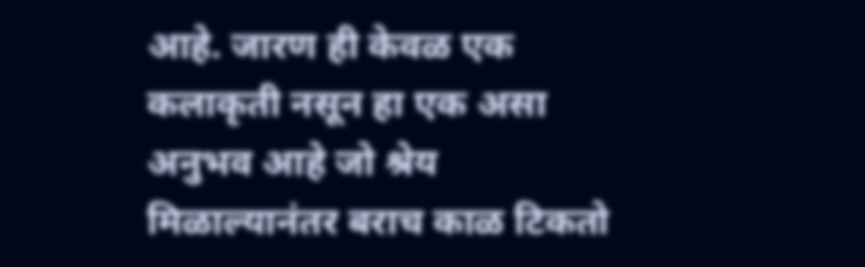आहे. जारण ही केवळ एक कलाकृती नसून हा एक असा अनुभव आहे जो श्रेय मिळाल्यानंतर बराच काळ टिकतो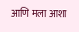आणि मला आशा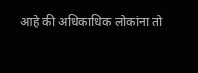आहे की अधिकाधिक लोकांना तो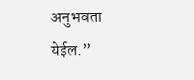अनुभवता येईल.”